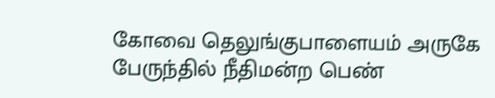கோவை தெலுங்குபாளையம் அருகே பேருந்தில் நீதிமன்ற பெண்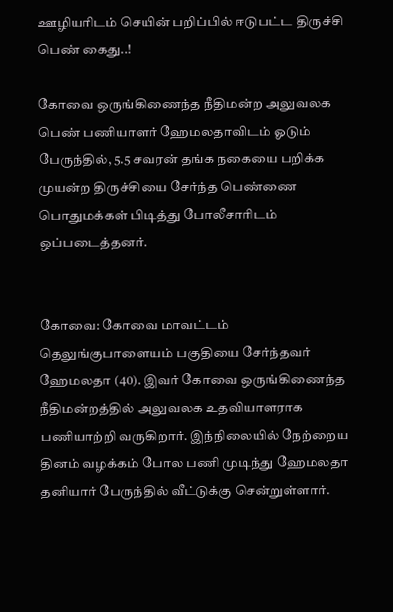ஊழியரிடம் செயின் பறிப்பில் ஈடுபட்ட திருச்சி பெண் கைது..!

கோவை ஒருங்கிணைந்த நீதிமன்ற அலுவலக பெண் பணியாளர் ஹேமலதாவிடம் ஓடும் பேருந்தில், 5.5 சவரன் தங்க நகையை பறிக்க முயன்ற திருச்சியை சேர்ந்த பெண்ணை பொதுமக்கள் பிடித்து போலீசாரிடம் ஒப்படைத்தனர்.


கோவை: கோவை மாவட்டம் தெலுங்குபாளையம் பகுதியை சேர்ந்தவர் ஹேமலதா (40). இவர் கோவை ஒருங்கிணைந்த நீதிமன்றத்தில் அலுவலக உதவியாளராக பணியாற்றி வருகிறார். இந்நிலையில் நேற்றைய தினம் வழக்கம் போல பணி முடிந்து ஹேமலதா தனியார் பேருந்தில் வீட்டுக்கு சென்றுள்ளார்.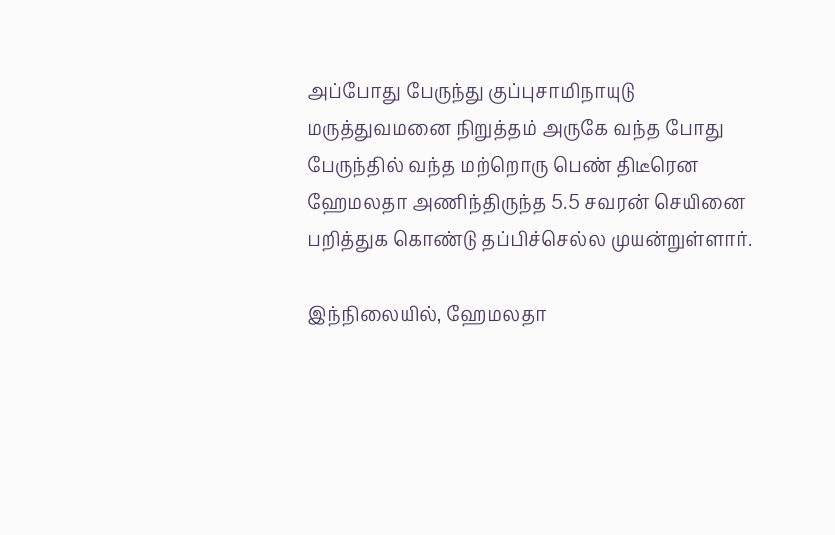அப்போது பேருந்து குப்புசாமிநாயுடு மருத்துவமனை நிறுத்தம் அருகே வந்த போது பேருந்தில் வந்த மற்றொரு பெண் திடீரென ஹேமலதா அணிந்திருந்த 5.5 சவரன் செயினை பறித்துக கொண்டு தப்பிச்செல்ல முயன்றுள்ளார்.

இந்நிலையில், ஹேமலதா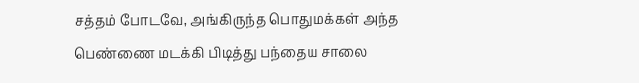சத்தம் போடவே, அங்கிருந்த பொதுமக்கள் அந்த பெண்ணை மடக்கி பிடித்து பந்தைய சாலை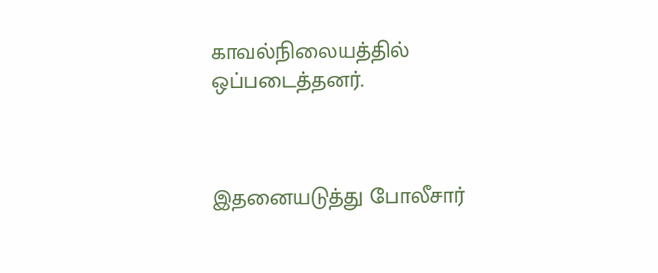காவல்நிலையத்தில் ஒப்படைத்தனர்.



இதனையடுத்து போலீசார்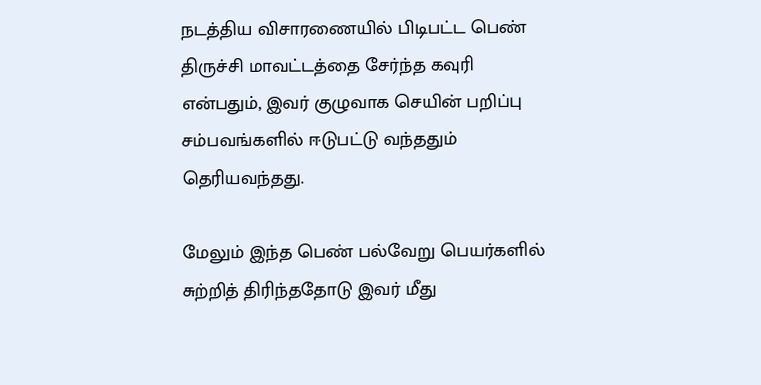நடத்திய விசாரணையில் பிடிபட்ட பெண் திருச்சி மாவட்டத்தை சேர்ந்த கவுரி என்பதும், இவர் குழுவாக செயின் பறிப்பு சம்பவங்களில் ஈடுபட்டு வந்ததும் தெரியவந்தது.

மேலும் இந்த பெண் பல்வேறு பெயர்களில் சுற்றித் திரிந்ததோடு இவர் மீது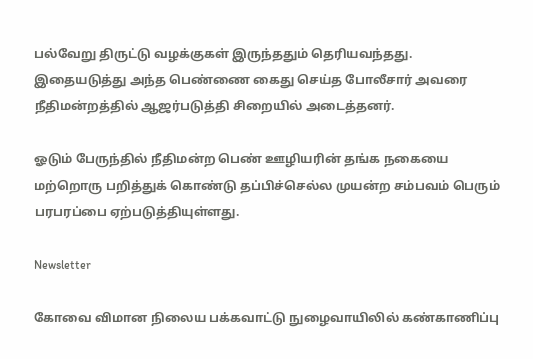பல்வேறு திருட்டு வழக்குகள் இருந்ததும் தெரியவந்தது. இதையடுத்து அந்த பெண்ணை கைது செய்த போலீசார் அவரை நீதிமன்றத்தில் ஆஜர்படுத்தி சிறையில் அடைத்தனர்.

ஓடும் பேருந்தில் நீதிமன்ற பெண் ஊழியரின் தங்க நகையை மற்றொரு பறித்துக் கொண்டு தப்பிச்செல்ல முயன்ற சம்பவம் பெரும் பரபரப்பை ஏற்படுத்தியுள்ளது.

Newsletter

கோவை விமான நிலைய பக்கவாட்டு நுழைவாயிலில் கண்காணிப்பு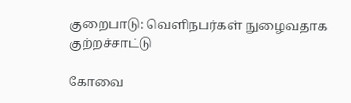குறைபாடு: வெளிநபர்கள் நுழைவதாக குற்றச்சாட்டு

கோவை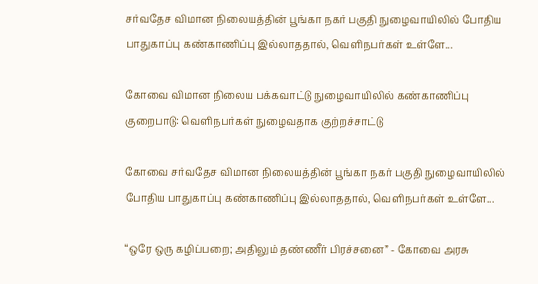சர்வதேச விமான நிலையத்தின் பூங்கா நகர் பகுதி நுழைவாயிலில் போதிய பாதுகாப்பு கண்காணிப்பு இல்லாததால், வெளிநபர்கள் உள்ளே...

கோவை விமான நிலைய பக்கவாட்டு நுழைவாயிலில் கண்காணிப்பு குறைபாடு: வெளிநபர்கள் நுழைவதாக குற்றச்சாட்டு

கோவை சர்வதேச விமான நிலையத்தின் பூங்கா நகர் பகுதி நுழைவாயிலில் போதிய பாதுகாப்பு கண்காணிப்பு இல்லாததால், வெளிநபர்கள் உள்ளே...

“ஒரே ஒரு கழிப்பறை; அதிலும் தண்ணீர் பிரச்சனை” - கோவை அரசு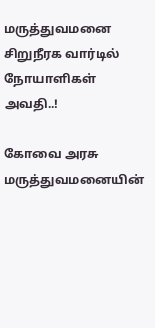மருத்துவமனை சிறுநீரக வார்டில் நோயாளிகள் அவதி..!

கோவை அரசு மருத்துவமனையின்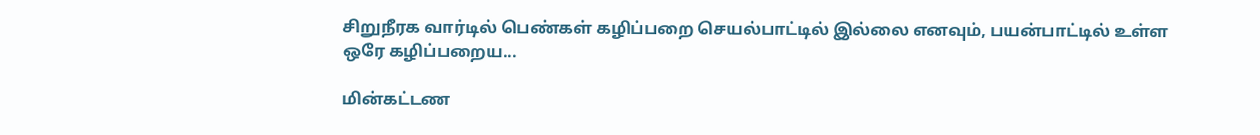சிறுநீரக வார்டில் பெண்கள் கழிப்பறை செயல்பாட்டில் இல்லை எனவும், பயன்பாட்டில் உள்ள ஒரே கழிப்பறைய...

மின்கட்டண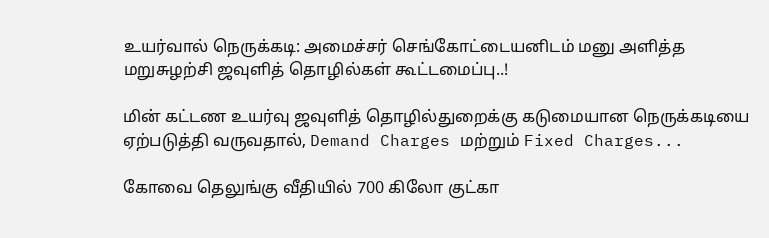உயர்வால் நெருக்கடி: அமைச்சர் செங்கோட்டையனிடம் மனு அளித்த மறுசுழற்சி ஜவுளித் தொழில்கள் கூட்டமைப்பு..!

மின் கட்டண உயர்வு ஜவுளித் தொழில்துறைக்கு கடுமையான நெருக்கடியை ஏற்படுத்தி வருவதால், Demand Charges மற்றும் Fixed Charges...

கோவை தெலுங்கு வீதியில் 700 கிலோ குட்கா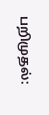பறிமுதல்: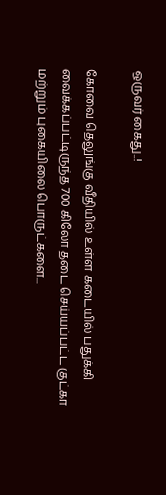ஒருவர் கைது..!

கோவை தெலுங்கு வீதியில் உள்ள கடையில் பதுக்கி வைக்கப்பட்டிருந்த 700 கிலோ தடை செய்யப்பட்ட குட்கா மற்றும் புகையிலை பொருட்களை...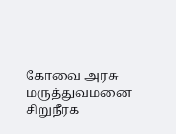கோவை அரசு மருத்துவமனை சிறுநீரக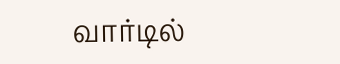வார்டில்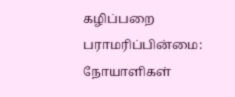கழிப்பறை பராமரிப்பின்மை: நோயாளிகள்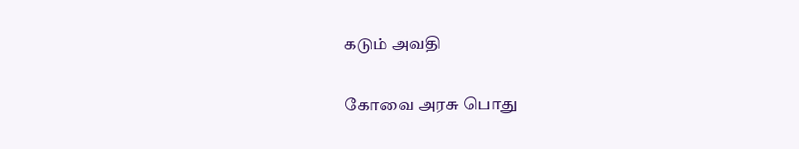கடும் அவதி

கோவை அரசு பொது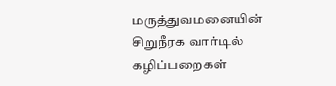மருத்துவமனையின் சிறுநீரக வார்டில் கழிப்பறைகள்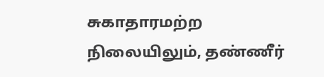சுகாதாரமற்ற நிலையிலும், தண்ணீர்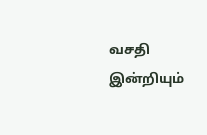வசதி இன்றியும்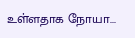உள்ளதாக நோயா...